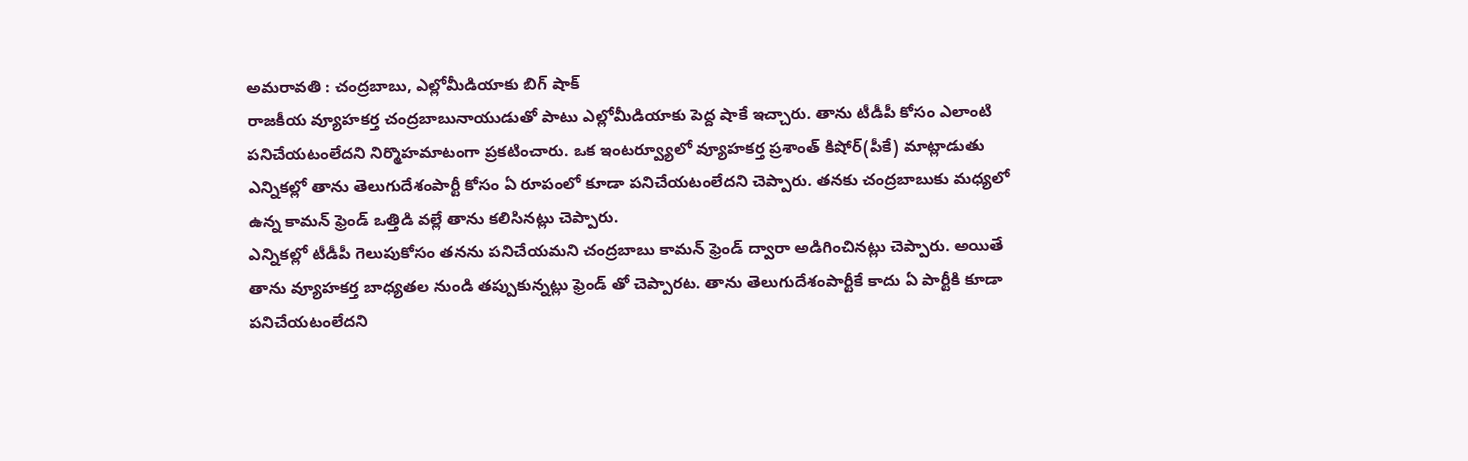అమరావతి : చంద్రబాబు, ఎల్లోమీడియాకు బిగ్ షాక్
రాజకీయ వ్యూహకర్త చంద్రబాబునాయుడుతో పాటు ఎల్లోమీడియాకు పెద్ద షాకే ఇచ్చారు. తాను టీడీపీ కోసం ఎలాంటి పనిచేయటంలేదని నిర్మొహమాటంగా ప్రకటించారు. ఒక ఇంటర్వ్యూలో వ్యూహకర్త ప్రశాంత్ కిషోర్(పీకే) మాట్లాడుతు ఎన్నికల్లో తాను తెలుగుదేశంపార్టీ కోసం ఏ రూపంలో కూడా పనిచేయటంలేదని చెప్పారు. తనకు చంద్రబాబుకు మధ్యలో ఉన్న కామన్ ఫ్రెండ్ ఒత్తిడి వల్లే తాను కలిసినట్లు చెప్పారు.
ఎన్నికల్లో టీడీపీ గెలుపుకోసం తనను పనిచేయమని చంద్రబాబు కామన్ ఫ్రెండ్ ద్వారా అడిగించినట్లు చెప్పారు. అయితే తాను వ్యూహకర్త బాధ్యతల నుండి తప్పుకున్నట్లు ఫ్రెండ్ తో చెప్పారట. తాను తెలుగుదేశంపార్టీకే కాదు ఏ పార్టీకి కూడా పనిచేయటంలేదని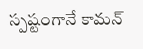స్పష్టంగానే కామన్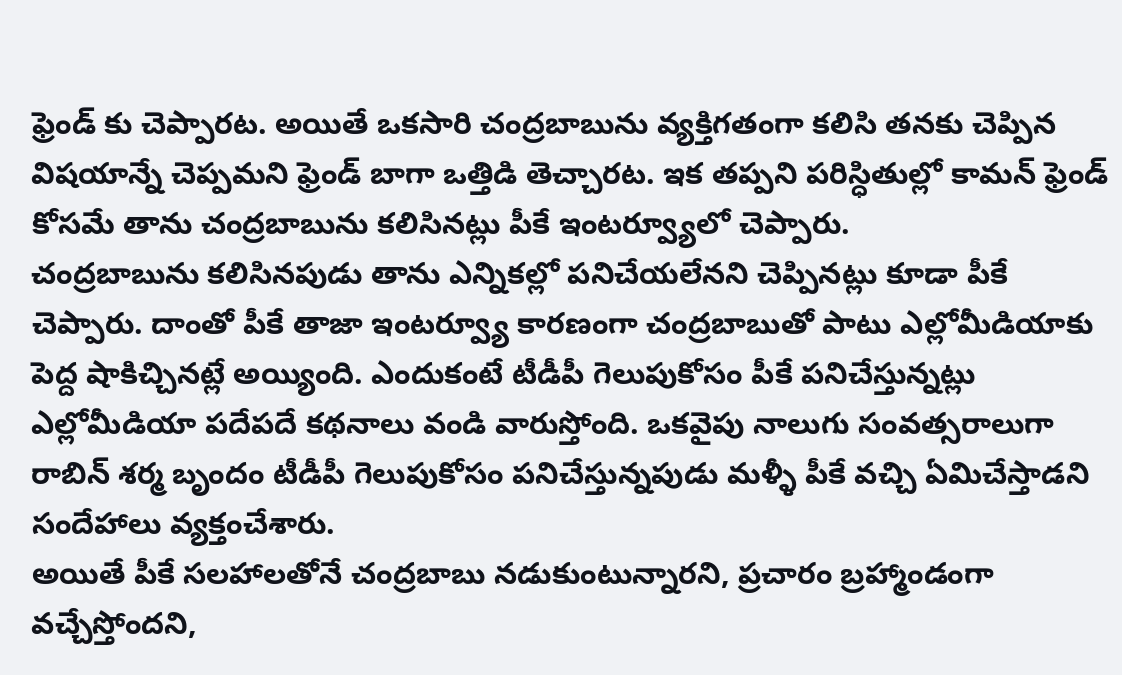ఫ్రెండ్ కు చెప్పారట. అయితే ఒకసారి చంద్రబాబును వ్యక్తిగతంగా కలిసి తనకు చెప్పిన విషయాన్నే చెప్పమని ఫ్రెండ్ బాగా ఒత్తిడి తెచ్చారట. ఇక తప్పని పరిస్ధితుల్లో కామన్ ఫ్రెండ్ కోసమే తాను చంద్రబాబును కలిసినట్లు పీకే ఇంటర్వ్యూలో చెప్పారు.
చంద్రబాబును కలిసినపుడు తాను ఎన్నికల్లో పనిచేయలేనని చెప్పినట్లు కూడా పీకే చెప్పారు. దాంతో పీకే తాజా ఇంటర్వ్యూ కారణంగా చంద్రబాబుతో పాటు ఎల్లోమీడియాకు పెద్ద షాకిచ్చినట్లే అయ్యింది. ఎందుకంటే టీడీపీ గెలుపుకోసం పీకే పనిచేస్తున్నట్లు ఎల్లోమీడియా పదేపదే కథనాలు వండి వారుస్తోంది. ఒకవైపు నాలుగు సంవత్సరాలుగా రాబిన్ శర్మ బృందం టీడీపీ గెలుపుకోసం పనిచేస్తున్నపుడు మళ్ళీ పీకే వచ్చి ఏమిచేస్తాడని సందేహాలు వ్యక్తంచేశారు.
అయితే పీకే సలహాలతోనే చంద్రబాబు నడుకుంటున్నారని, ప్రచారం బ్రహ్మాండంగా వచ్చేస్తోందని,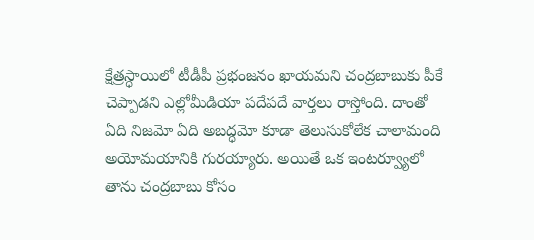క్షేత్రస్ధాయిలో టీడీపీ ప్రభంజనం ఖాయమని చంద్రబాబుకు పీకే చెప్పాడని ఎల్లోమీడియా పదేపదే వార్తలు రాస్తోంది. దాంతో ఏది నిజమో ఏది అబద్ధమో కూడా తెలుసుకోలేక చాలామంది అయోమయానికి గురయ్యారు. అయితే ఒక ఇంటర్వ్యూలో తాను చంద్రబాబు కోసం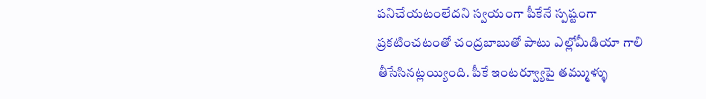పనిచేయటంలేదని స్వయంగా పీకేనే స్పష్టంగా ప్రకటించటంతో చంద్రబాబుతో పాటు ఎల్లోమీడియా గాలి తీసేసినట్లయ్యింది. పీకే ఇంటర్వ్యూపై తమ్ముళ్ళు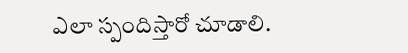ఎలా స్పందిస్తారో చూడాలి.